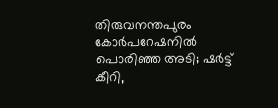തിരുവനന്തപുരം കോര്‍പറേഷനില്‍ പൊരിഞ്ഞ അടി; ഷര്‍ട്ട് കീറി,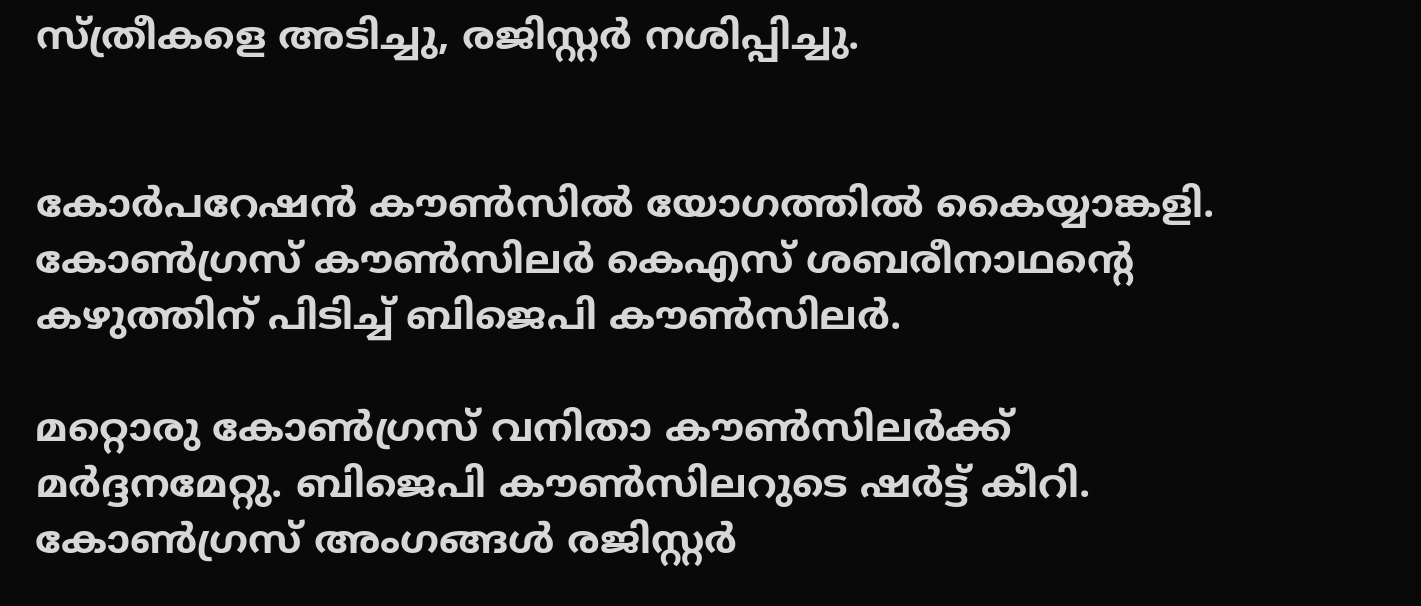സ്ത്രീകളെ അടിച്ചു, രജിസ്റ്റര്‍ നശിപ്പിച്ചു.


കോര്‍പറേഷന്‍ കൗണ്‍സില്‍ യോഗത്തില്‍ കൈയ്യാങ്കളി. കോണ്‍ഗ്രസ് കൗണ്‍സിലര്‍ കെഎസ് ശബരീനാഥന്റെ കഴുത്തിന് പിടിച്ച്‌ ബിജെപി കൗണ്‍സിലര്‍.

മറ്റൊരു കോണ്‍ഗ്രസ് വനിതാ കൗണ്‍സിലര്‍ക്ക് മര്‍ദ്ദനമേറ്റു. ബിജെപി കൗണ്‍സിലറുടെ ഷര്‍ട്ട് കീറി. കോണ്‍ഗ്രസ് അംഗങ്ങള്‍ രജിസ്റ്റര്‍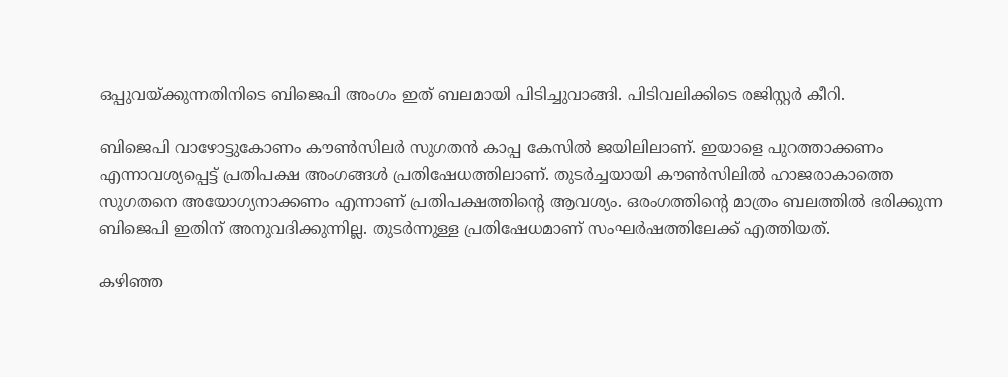ഒപ്പുവയ്ക്കുന്നതിനിടെ ബിജെപി അംഗം ഇത് ബലമായി പിടിച്ചുവാങ്ങി. പിടിവലിക്കിടെ രജിസ്റ്റര്‍ കീറി.

ബിജെപി വാഴോട്ടുകോണം കൗണ്‍സിലര്‍ സുഗതന്‍ കാപ്പ കേസില്‍ ജയിലിലാണ്. ഇയാളെ പുറത്താക്കണം എന്നാവശ്യപ്പെട്ട് പ്രതിപക്ഷ അംഗങ്ങള്‍ പ്രതിഷേധത്തിലാണ്. തുടര്‍ച്ചയായി കൗണ്‍സിലില്‍ ഹാജരാകാത്തെ സുഗതനെ അയോഗ്യനാക്കണം എന്നാണ് പ്രതിപക്ഷത്തിന്റെ ആവശ്യം. ഒരംഗത്തിന്റെ മാത്രം ബലത്തില്‍ ഭരിക്കുന്ന ബിജെപി ഇതിന് അനുവദിക്കുന്നില്ല. തുടര്‍ന്നുള്ള പ്രതിഷേധമാണ് സംഘര്‍ഷത്തിലേക്ക് എത്തിയത്.

കഴിഞ്ഞ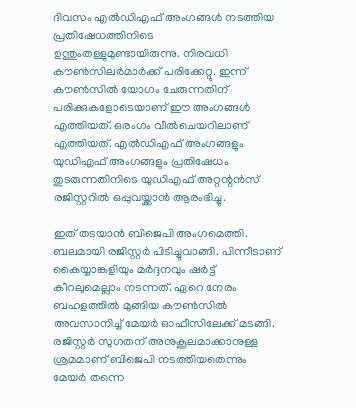ദിവസം എല്‍ഡിഎഫ് അംഗങ്ങള്‍ നടത്തിയ പ്രതിഷേധത്തിനിടെ ഉന്തുംതള്ളുമുണ്ടായിരുന്നു. നിരവധി കൗണ്‍സിലര്‍മാര്‍ക്ക് പരിക്കേറ്റു. ഇന്ന് കൗണ്‍സില്‍ യോഗം ചേരുന്നതിന് പരിക്കുകളോടെയാണ് ഈ അംഗങ്ങള്‍ എത്തിയത്. ഒരംഗം വീല്‍ചെയറിലാണ് എത്തിയത്. എല്‍ഡിഎഫ് അംഗങ്ങളും യുഡിഎഫ് അംഗങ്ങളും പ്രതിഷേധം തുടരുന്നതിനിടെ യുഡിഎഫ് അറ്റന്റന്‍സ് രജിസ്റ്ററില്‍ ഒപ്പുവയ്ക്കാന്‍ ആരംഭിച്ചു.

ഇത് തടയാന്‍ ബിജെപി അംഗമെത്തി. ബലമായി രജിസ്റ്റര്‍ പിടിച്ചുവാങ്ങി. പിന്നീടാണ് കൈയ്യാങ്കളിയും മര്‍ദ്ദനവും ഷര്‍ട്ട് കീറലുമെല്ലാം നടന്നത്. ഏറെ നേരം ബഹളത്തില്‍ മുങ്ങിയ കൗണ്‍സില്‍ അവസാനിച്ച്‌ മേയര്‍ ഓഫീസിലേക്ക് മടങ്ങി. രജിസ്റ്റര്‍ സുഗതന് അനുകൂലമാക്കാനുള്ള ശ്രമമാണ് ബിജെപി നടത്തിയതെന്നും മേയര്‍ തന്നെ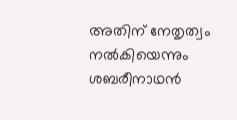അതിന് നേതൃത്വം നല്‍കിയെന്നും ശബരീനാഥന്‍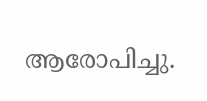ആരോപിച്ചു.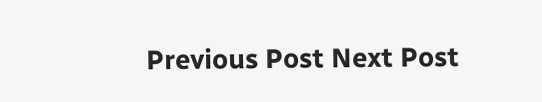Previous Post Next Post